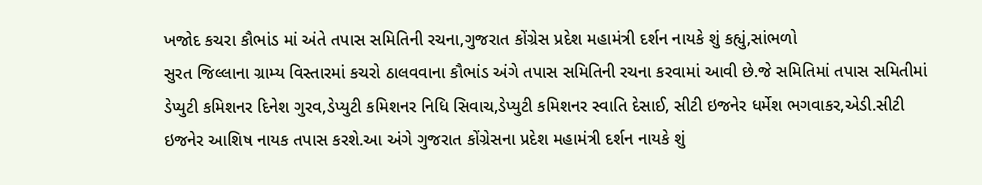ખજોદ કચરા કૌભાંડ માં અંતે તપાસ સમિતિની રચના,ગુજરાત કોંગ્રેસ પ્રદેશ મહામંત્રી દર્શન નાયકે શું કહ્યું,સાંભળો
સુરત જિલ્લાના ગ્રામ્ય વિસ્તારમાં કચરો ઠાલવવાના કૌભાંડ અંગે તપાસ સમિતિની રચના કરવામાં આવી છે.જે સમિતિમાં તપાસ સમિતીમાં ડેપ્યુટી કમિશનર દિનેશ ગુરવ,ડેપ્યુટી કમિશનર નિધિ સિવાચ,ડેપ્યુટી કમિશનર સ્વાતિ દેસાઈ, સીટી ઇજનેર ધર્મેશ ભગવાકર,એડી.સીટી ઇજનેર આશિષ નાયક તપાસ કરશે.આ અંગે ગુજરાત કોંગ્રેસના પ્રદેશ મહામંત્રી દર્શન નાયકે શું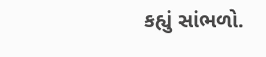કહ્યું સાંભળો.